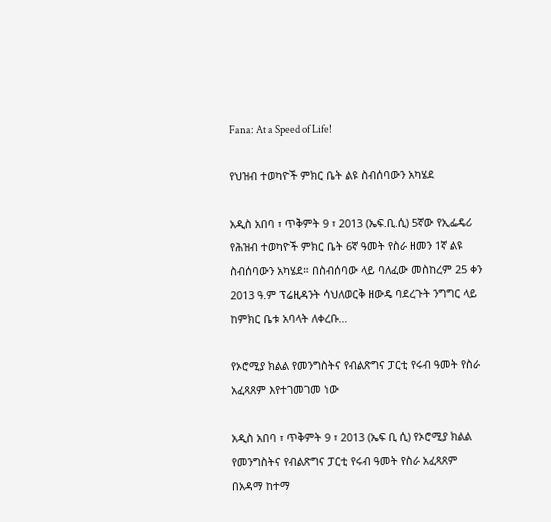Fana: At a Speed of Life!

የህዝብ ተወካዮች ምክር ቤት ልዩ ስብሰባውን አካሄደ

አዲስ አበባ ፣ ጥቅምት 9 ፣ 2013 (ኤፍ.ቢ.ሲ) 5ኛው የኢፌዴሪ የሕዝብ ተወካዮች ምክር ቤት 6ኛ ዓመት የስራ ዘመን 1ኛ ልዩ ስብሰባውን አካሄደ። በስብሰባው ላይ ባለፈው መስከረም 25 ቀን 2013 ዓ.ም ፕሬዚዳንት ሳህለወርቅ ዘውዴ ባደረጉት ንግግር ላይ ከምክር ቤቱ አባላት ለቀረቡ…

የኦሮሚያ ክልል የመንግስትና የብልጽግና ፓርቲ የሩብ ዓመት የስራ አፈጻጸም እየተገመገመ ነው

አዲስ አበባ ፣ ጥቅምት 9 ፣ 2013 (ኤፍ ቢ ሲ) የኦሮሚያ ክልል የመንግስትና የብልጽግና ፓርቲ የሩብ ዓመት የስራ አፈጻጸም በአዳማ ከተማ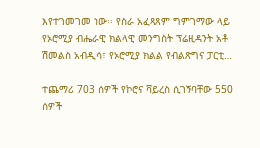እየተገመገመ ነው፡፡ የስራ አፈጻጸም ግምገማው ላይ የኦሮሚያ ብሔራዊ ክልላዊ መንግስት ፕሬዚዳንት አቶ ሽመልስ አብዲሳ፣ የኦሮሚያ ክልል የብልጽግና ፓርቲ…

ተጨማሪ 703 ሰዎች የኮሮና ቫይረስ ሲገኝባቸው 550 ሰዎች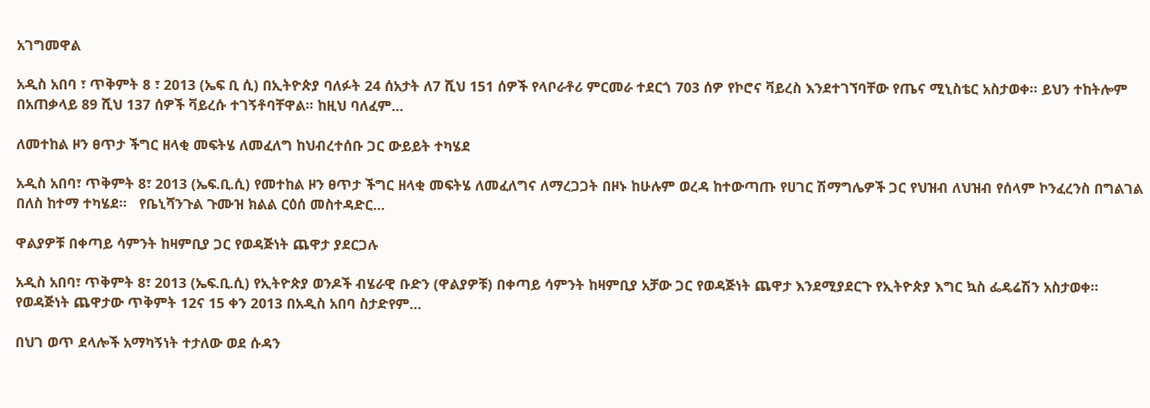አገግመዋል

አዲስ አበባ ፣ ጥቅምት 8 ፣ 2013 (ኤፍ ቢ ሲ) በኢትዮጵያ ባለፉት 24 ሰአታት ለ7 ሺህ 151 ሰዎች የላቦራቶሪ ምርመራ ተደርጎ 703 ሰዎ የኮሮና ቫይረስ እንደተገኘባቸው የጤና ሚኒስቴር አስታወቀ። ይህን ተከትሎም በአጠቃላይ 89 ሺህ 137 ሰዎች ቫይረሱ ተገኝቶባቸዋል። ከዚህ ባለፈም…

ለመተከል ዞን ፀጥታ ችግር ዘላቂ መፍትሄ ለመፈለግ ከህብረተሰቡ ጋር ውይይት ተካሄደ

አዲስ አበባ፣ ጥቅምት 8፣ 2013 (ኤፍ.ቢ.ሲ) የመተከል ዞን ፀጥታ ችግር ዘላቂ መፍትሄ ለመፈለግና ለማረጋጋት በዞኑ ከሁሉም ወረዳ ከተውጣጡ የሀገር ሽማግሌዎች ጋር የህዝብ ለህዝብ የሰላም ኮንፈረንስ በግልገል በለስ ከተማ ተካሄደ፡፡   የቤኒሻንጉል ጉሙዝ ክልል ርዕሰ መስተዳድር…

ዋልያዎቹ በቀጣይ ሳምንት ከዛምቢያ ጋር የወዳጅነት ጨዋታ ያደርጋሉ

አዲስ አበባ፣ ጥቅምት 8፣ 2013 (ኤፍ.ቢ.ሲ) የኢትዮጵያ ወንዶች ብሄራዊ ቡድን (ዋልያዎቹ) በቀጣይ ሳምንት ከዛምቢያ አቻው ጋር የወዳጅነት ጨዋታ እንደሚያደርጉ የኢትዮጵያ እግር ኳስ ፌዴሬሽን አስታወቀ።   የወዳጅነት ጨዋታው ጥቅምት 12ና 15 ቀን 2013 በአዲስ አበባ ስታድየም…

በህገ ወጥ ደላሎች አማካኝነት ተታለው ወደ ሱዳን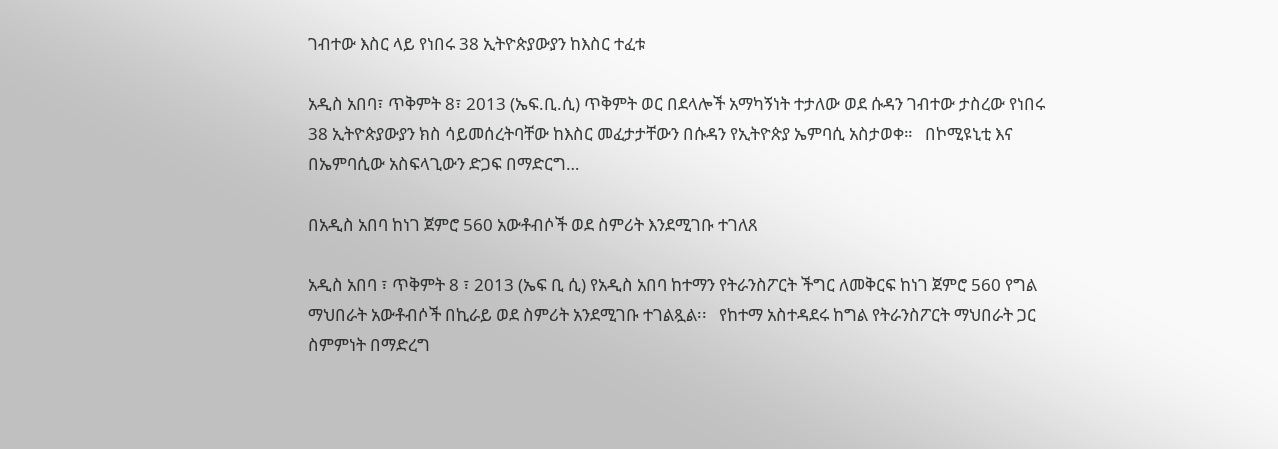ገብተው እስር ላይ የነበሩ 38 ኢትዮጵያውያን ከእስር ተፈቱ

አዲስ አበባ፣ ጥቅምት 8፣ 2013 (ኤፍ.ቢ.ሲ) ጥቅምት ወር በደላሎች አማካኝነት ተታለው ወደ ሱዳን ገብተው ታስረው የነበሩ 38 ኢትዮጵያውያን ክስ ሳይመሰረትባቸው ከእስር መፈታታቸውን በሱዳን የኢትዮጵያ ኤምባሲ አስታወቀ።   በኮሚዩኒቲ እና በኤምባሲው አስፍላጊውን ድጋፍ በማድርግ…

በአዲስ አበባ ከነገ ጀምሮ 560 አውቶብሶች ወደ ስምሪት እንደሚገቡ ተገለጸ

አዲስ አበባ ፣ ጥቅምት 8 ፣ 2013 (ኤፍ ቢ ሲ) የአዲስ አበባ ከተማን የትራንስፖርት ችግር ለመቅርፍ ከነገ ጀምሮ 560 የግል ማህበራት አውቶብሶች በኪራይ ወደ ስምሪት አንደሚገቡ ተገልጿል፡፡   የከተማ አስተዳደሩ ከግል የትራንስፖርት ማህበራት ጋር ስምምነት በማድረግ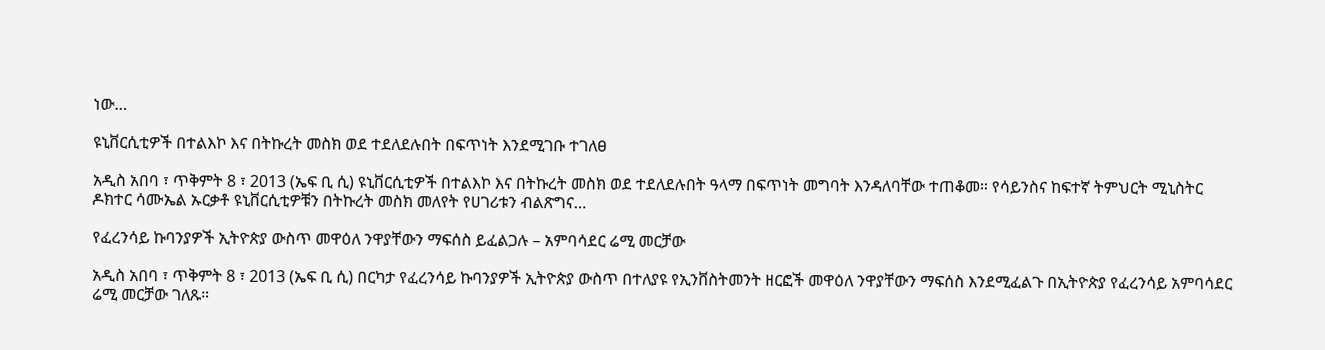ነው…

ዩኒቨርሲቲዎች በተልእኮ እና በትኩረት መስክ ወደ ተደለደሉበት በፍጥነት እንደሚገቡ ተገለፀ

አዲስ አበባ ፣ ጥቅምት 8 ፣ 2013 (ኤፍ ቢ ሲ) ዩኒቨርሲቲዎች በተልእኮ እና በትኩረት መስክ ወደ ተደለደሉበት ዓላማ በፍጥነት መግባት እንዳለባቸው ተጠቆመ። የሳይንስና ከፍተኛ ትምህርት ሚኒስትር ዶክተር ሳሙኤል ኡርቃቶ ዩኒቨርሲቲዎቹን በትኩረት መስክ መለየት የሀገሪቱን ብልጽግና…

የፈረንሳይ ኩባንያዎች ኢትዮጵያ ውስጥ መዋዕለ ንዋያቸውን ማፍሰስ ይፈልጋሉ – አምባሳደር ሬሚ መርቻው

አዲስ አበባ ፣ ጥቅምት 8 ፣ 2013 (ኤፍ ቢ ሲ) በርካታ የፈረንሳይ ኩባንያዎች ኢትዮጵያ ውስጥ በተለያዩ የኢንቨስትመንት ዘርፎች መዋዕለ ንዋያቸውን ማፍሰስ እንደሚፈልጉ በኢትዮጵያ የፈረንሳይ አምባሳደር ሬሚ መርቻው ገለጹ።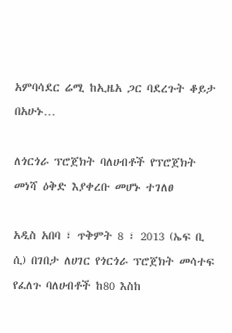አምባሳደር ሬሚ ከኢዜአ ጋር ባደረጉት ቆይታ በአሁኑ…

ለጎርጎራ ፕሮጀክት ባለሀብቶች የፕሮጀክት መነሻ ዕቅድ እያቀረቡ መሆኑ ተገለፀ

አዲስ አበባ ፣ ጥቅምት 8 ፣ 2013 (ኤፍ ቢ ሲ) በገበታ ለሀገር የጎርጎራ ፕሮጀክት መሳተፍ የፈለጉ ባለሀብቶች ከ80 እስከ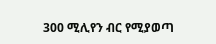300 ሚሊየን ብር የሚያወጣ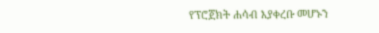የፕሮጀክት ሐሳብ እያቀረቡ መሆኑን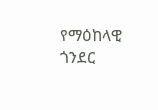የማዕከላዊ ጎንደር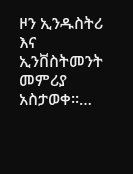ዞን ኢንዱስትሪ እና ኢንቨስትመንት መምሪያ አስታወቀ፡፡…